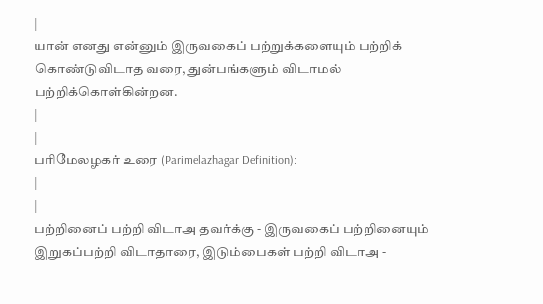|
யான் எனது என்னும் இருவகைப் பற்றுக்களையும் பற்றிக் கொண்டுவிடாத வரை, துன்பங்களும் விடாமல் பற்றிக்கொள்கின்றன.
|
|
பரிமேலழகர் உரை (Parimelazhagar Definition):
|
|
பற்றினைப் பற்றி விடாஅ தவர்க்கு - இருவகைப் பற்றினையும் இறுகப்பற்றி விடாதாரை, இடும்பைகள் பற்றி விடாஅ -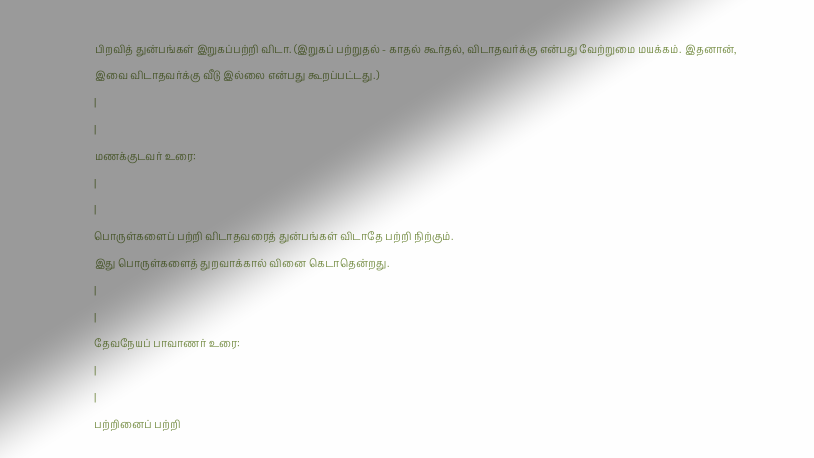பிறவித் துன்பங்கள் இறுகப்பற்றி விடா. (இறுகப் பற்றுதல் - காதல் கூர்தல், விடாதவர்க்கு என்பது வேற்றுமை மயக்கம். இதனான், இவை விடாதவர்க்கு வீடு இல்லை என்பது கூறப்பட்டது.)
|
|
மணக்குடவர் உரை:
|
|
பொருள்களைப் பற்றி விடாதவரைத் துன்பங்கள் விடாதே பற்றி நிற்கும்.
இது பொருள்களைத் துறவாக்கால் வினை கெடாதென்றது.
|
|
தேவநேயப் பாவாணர் உரை:
|
|
பற்றினைப் பற்றி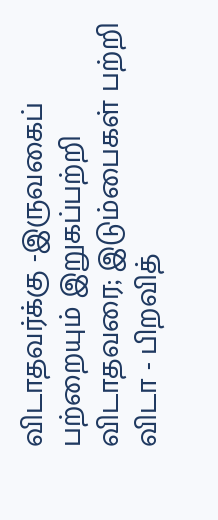விடாதவர்க்கு -இருவகைப் பற்றையும் இறுகப்பற்றி விடாதவரை; இடும்பைகள் பற்றி விடா - பிறவித்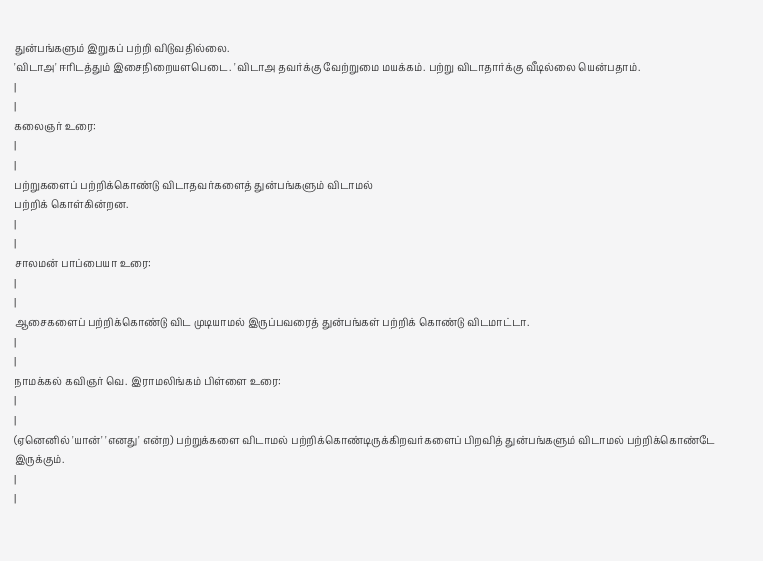துன்பங்களும் இறுகப் பற்றி விடுவதில்லை.
'விடாஅ' ஈரிடத்தும் இசைநிறையளபெடை. 'விடாஅ தவர்க்கு வேற்றுமை மயக்கம். பற்று விடாதார்க்கு வீடில்லை யென்பதாம்.
|
|
கலைஞர் உரை:
|
|
பற்றுகளைப் பற்றிக்கொண்டு விடாதவர்களைத் துன்பங்களும் விடாமல்
பற்றிக் கொள்கின்றன.
|
|
சாலமன் பாப்பையா உரை:
|
|
ஆசைகளைப் பற்றிக்கொண்டு விட முடியாமல் இருப்பவரைத் துன்பங்கள் பற்றிக் கொண்டு விடமாட்டா.
|
|
நாமக்கல் கவிஞர் வெ. இராமலிங்கம் பிள்ளை உரை:
|
|
(ஏனெனில் 'யான்' 'எனது' என்ற) பற்றுக்களை விடாமல் பற்றிக்கொண்டிருக்கிறவர்களைப் பிறவித் துன்பங்களும் விடாமல் பற்றிக்கொண்டே இருக்கும்.
|
|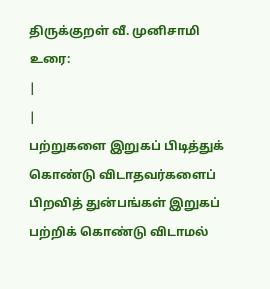திருக்குறள் வீ. முனிசாமி உரை:
|
|
பற்றுகளை இறுகப் பிடித்துக் கொண்டு விடாதவர்களைப் பிறவித் துன்பங்கள் இறுகப் பற்றிக் கொண்டு விடாமல்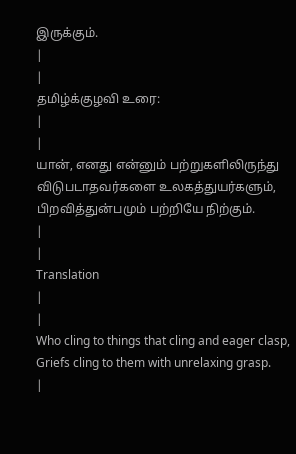இருக்கும்.
|
|
தமிழ்க்குழவி உரை:
|
|
யான், எனது என்னும் பற்றுகளிலிருந்து விடுபடாதவர்களை உலகத்துயர்களும், பிறவித்துன்பமும் பற்றியே நிற்கும்.
|
|
Translation
|
|
Who cling to things that cling and eager clasp,
Griefs cling to them with unrelaxing grasp.
|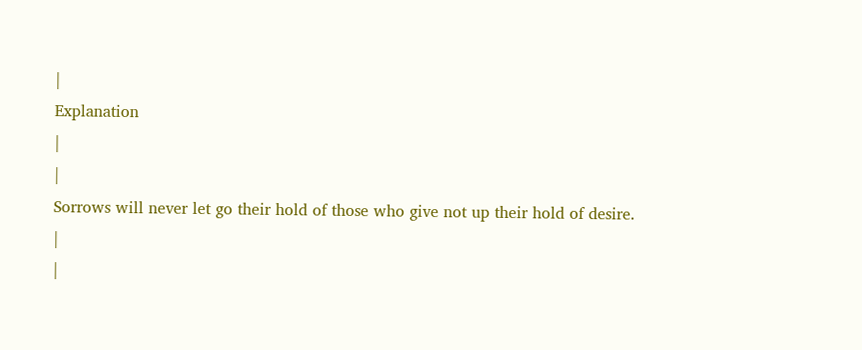|
Explanation
|
|
Sorrows will never let go their hold of those who give not up their hold of desire.
|
|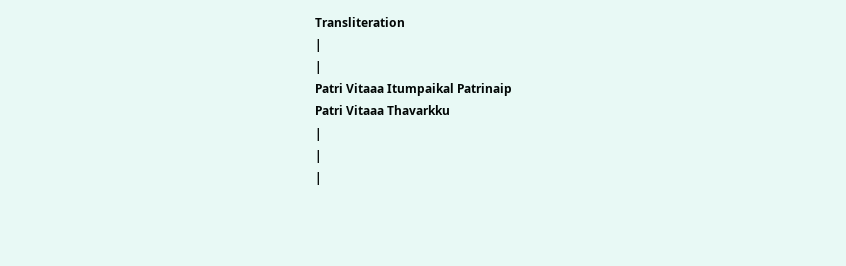Transliteration
|
|
Patri Vitaaa Itumpaikal Patrinaip
Patri Vitaaa Thavarkku
|
|
|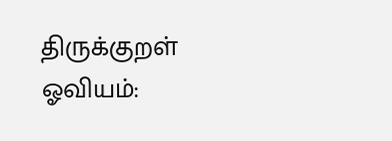திருக்குறள் ஓவியம்: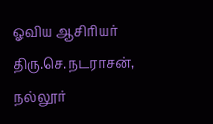ஓவிய ஆசிரியர் திரு.செ.நடராசன், நல்லூர்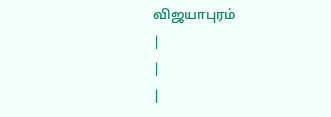விஜயாபுரம்
|
|
|